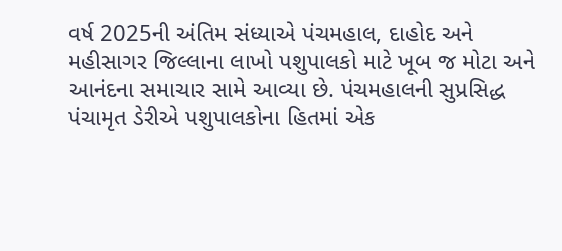વર્ષ 2025ની અંતિમ સંધ્યાએ પંચમહાલ, દાહોદ અને મહીસાગર જિલ્લાના લાખો પશુપાલકો માટે ખૂબ જ મોટા અને આનંદના સમાચાર સામે આવ્યા છે. પંચમહાલની સુપ્રસિદ્ધ પંચામૃત ડેરીએ પશુપાલકોના હિતમાં એક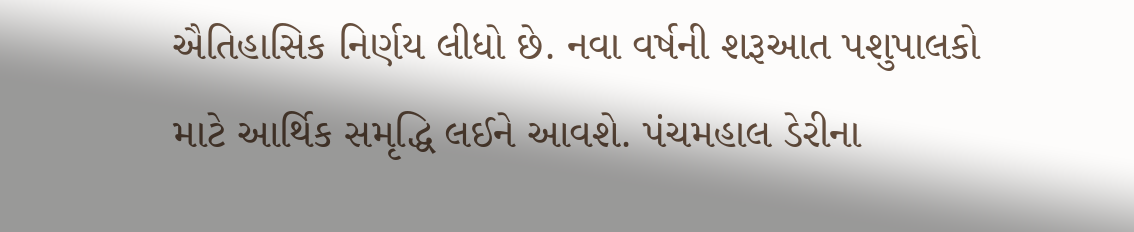ઐતિહાસિક નિર્ણય લીધો છે. નવા વર્ષની શરૂઆત પશુપાલકો માટે આર્થિક સમૃદ્ધિ લઈને આવશે. પંચમહાલ ડેરીના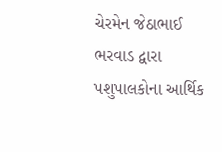ચેરમેન જેઠાભાઈ ભરવાડ દ્વારા પશુપાલકોના આર્થિક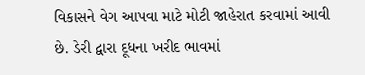વિકાસને વેગ આપવા માટે મોટી જાહેરાત કરવામાં આવી છે. ડેરી દ્વારા દૂધના ખરીદ ભાવમાં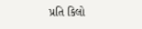પ્રતિ કિલો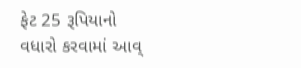ફેટ 25 રૂપિયાનો વધારો કરવામાં આવ્